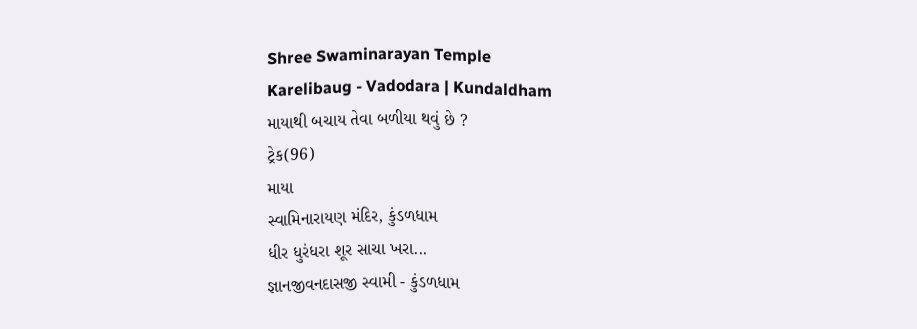Shree Swaminarayan Temple
Karelibaug - Vadodara | Kundaldham
માયાથી બચાય તેવા બળીયા થવું છે ?
ટ્રેક(96)
માયા
સ્વામિનારાયણ મંદિર, કુંડળધામ
ધીર ધુરંધરા શૂર સાચા ખરા...
જ્ઞાનજીવનદાસજી સ્વામી - કુંડળધામ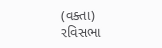(વક્તા)
રવિસભા